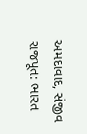અમદાવાદ, સંજીવ રાજપૂત: ભારત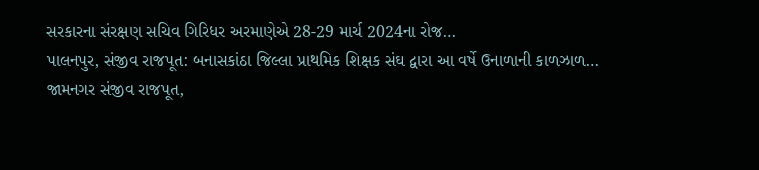સરકારના સંરક્ષણ સચિવ ગિરિધર અરમાણેએ 28-29 માર્ચ 2024ના રોજ…
પાલનપુર, સંજીવ રાજપૂત: બનાસકાંઠા જિલ્લા પ્રાથમિક શિક્ષક સંઘ દ્વારા આ વર્ષે ઉનાળાની કાળઝાળ…
જામનગર સંજીવ રાજપૂત,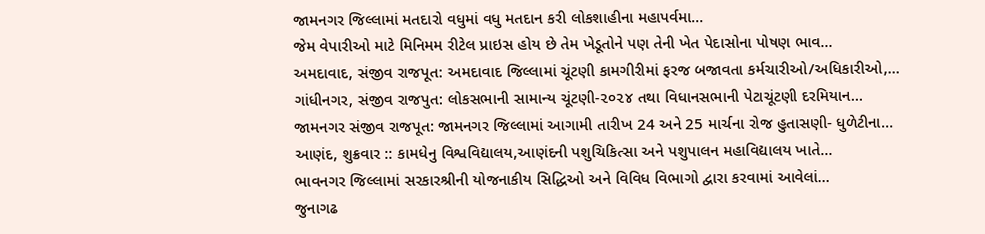જામનગર જિલ્લામાં મતદારો વધુમાં વધુ મતદાન કરી લોકશાહીના મહાપર્વમા…
જેમ વેપારીઓ માટે મિનિમમ રીટેલ પ્રાઇસ હોય છે તેમ ખેડૂતોને પણ તેની ખેત પેદાસોના પોષણ ભાવ…
અમદાવાદ, સંજીવ રાજપૂત: અમદાવાદ જિલ્લામાં ચૂંટણી કામગીરીમાં ફરજ બજાવતા કર્મચારીઓ/અધિકારીઓ,…
ગાંધીનગર, સંજીવ રાજપુત: લોકસભાની સામાન્ય ચૂંટણી-૨૦૨૪ તથા વિધાનસભાની પેટાચૂંટણી દરમિયાન…
જામનગર સંજીવ રાજપૂત: જામનગર જિલ્લામાં આગામી તારીખ 24 અને 25 માર્ચના રોજ હુતાસણી- ધુળેટીના…
આણંદ, શુક્રવાર :: કામધેનુ વિશ્વવિદ્યાલય,આણંદની પશુચિકિત્સા અને પશુપાલન મહાવિદ્યાલય ખાતે…
ભાવનગર જિલ્લામાં સરકારશ્રીની યોજનાકીય સિદ્ધિઓ અને વિવિધ વિભાગો દ્વારા કરવામાં આવેલાં…
જુનાગઢ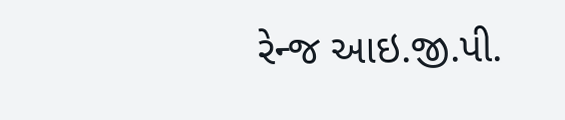રેન્જ આઇ.જી.પી.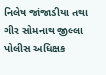નિલેષ જાંજાડીયા તથા ગીર સોમનાથ જીલ્લા પોલીસ અધિક્ષક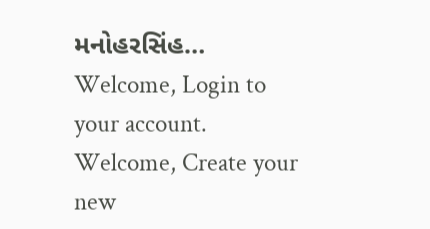મનોહરસિંહ…
Welcome, Login to your account.
Welcome, Create your new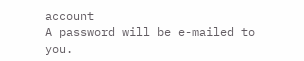account
A password will be e-mailed to you.